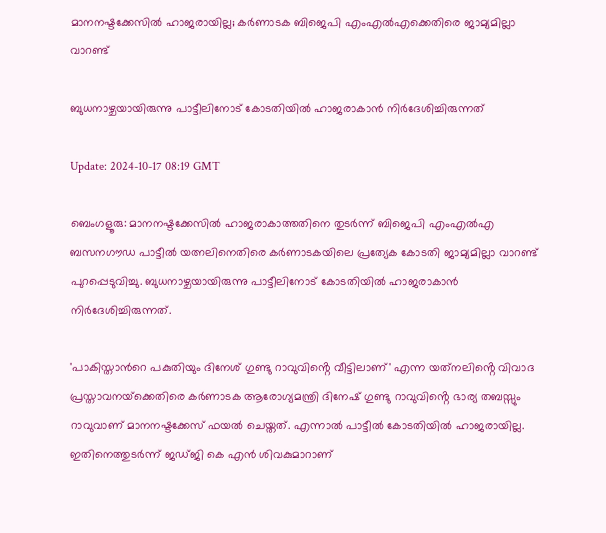മാനനഷ്ടക്കേസില്‍ ഹാജരായില്ല; കര്‍ണാടക ബിജെപി എംഎല്‍എക്കെതിരെ ജാമ്യമില്ലാ വാറണ്ട്

ബുധനാഴ്ചയായിരുന്നു പാട്ടീലിനോട് കോടതിയില്‍ ഹാജരാകാന്‍ നിര്‍ദേശിച്ചിരുന്നത്

Update: 2024-10-17 08:19 GMT

ബെംഗളൂരു: മാനനഷ്ടക്കേസിൽ ഹാജരാകാത്തതിനെ തുടർന്ന് ബിജെപി എംഎൽഎ ബസനഗൗഡ പാട്ടീൽ യത്നലിനെതിരെ കർണാടകയിലെ പ്രത്യേക കോടതി ജാമ്യമില്ലാ വാറണ്ട് പുറപ്പെടുവിച്ചു. ബുധനാഴ്ചയായിരുന്നു പാട്ടീലിനോട് കോടതിയില്‍ ഹാജരാകാന്‍ നിര്‍ദേശിച്ചിരുന്നത്.

'പാകിസ്താന്‍റെ പകുതിയും ദിനേശ് ഗുണ്ടു റാവുവിൻ്റെ വീട്ടിലാണ്' എന്ന യത്‌നലിൻ്റെ വിവാദ പ്രസ്താവനയ്‌ക്കെതിരെ കർണാടക ആരോഗ്യമന്ത്രി ദിനേഷ് ഗുണ്ടു റാവുവിൻ്റെ ഭാര്യ തബസ്സും റാവുവാണ് മാനനഷ്ടക്കേസ് ഫയൽ ചെയ്തത്. എന്നാല്‍ പാട്ടീല്‍ കോടതിയില്‍ ഹാജരായില്ല. ഇതിനെത്തുടര്‍ന്ന് ജഡ്ജി കെ എൻ ശിവകുമാറാണ്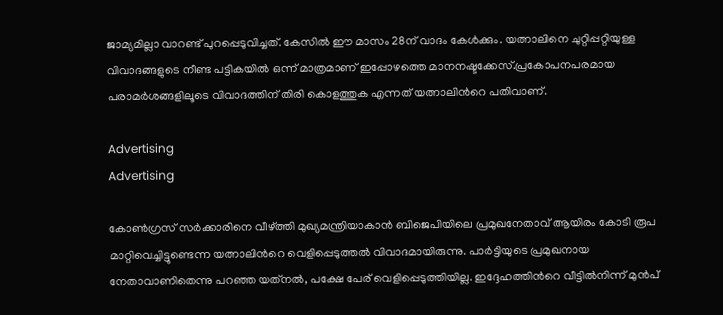ജാമ്യമില്ലാ വാറണ്ട് പുറപ്പെടുവിച്ചത്. കേസില്‍ ഈ മാസം 28ന് വാദം കേള്‍ക്കും. യത്നാലിനെ ചുറ്റിപ്പറ്റിയുള്ള വിവാദങ്ങളുടെ നീണ്ട പട്ടികയിൽ ഒന്ന് മാത്രമാണ് ഇപ്പോഴത്തെ മാനനഷ്ടക്കേസ്.പ്രകോപനപരമായ പരാമര്‍ശങ്ങളിലൂടെ വിവാദത്തിന് തിരി കൊളത്തുക എന്നത് യത്നാലിന്‍റെ പതിവാണ്.

Advertising
Advertising

കോൺഗ്രസ് സർക്കാരിനെ വീഴ്ത്തി മുഖ്യമന്ത്രിയാകാൻ ബിജെപിയിലെ പ്രമുഖനേതാവ് ആയിരം കോടി രൂപ മാറ്റിവെച്ചിട്ടുണ്ടെന്ന യത്നാലിന്‍റെ വെളിപ്പെടുത്തല്‍ വിവാദമായിരുന്നു. പാർട്ടിയുടെ പ്രമുഖനായ നേതാവാണിതെന്നു പറഞ്ഞ യത്‌നൽ, പക്ഷേ പേര് വെളിപ്പെടുത്തിയില്ല. ഇദ്ദേഹത്തിന്‍റെ വീട്ടിൽനിന്ന് മുൻപ്‌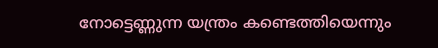നോട്ടെണ്ണുന്ന യന്ത്രം കണ്ടെത്തിയെന്നും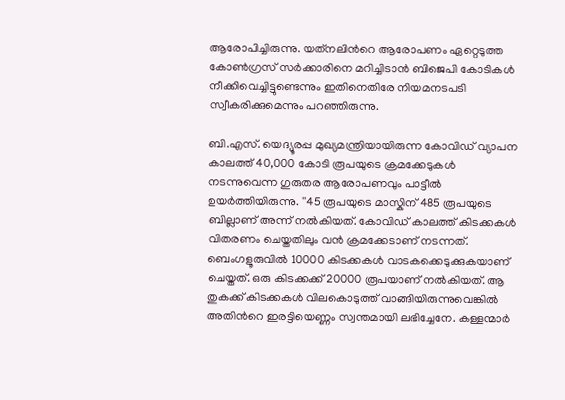ആരോപിച്ചിരുന്നു. യത്‌നലിന്‍റെ ആരോപണം ഏറ്റെടുത്ത കോൺഗ്രസ് സർക്കാരിനെ മറിച്ചിടാൻ ബിജെപി കോടികൾ നീക്കിവെച്ചിട്ടുണ്ടെന്നും ഇതിനെതിരേ നിയമനടപടി സ്വീകരിക്കുമെന്നും പറഞ്ഞിരുന്നു.

ബി.എസ്. യെദ്യൂരപ്പ മുഖ്യമന്ത്രിയായിരുന്ന കോവിഡ് വ്യാപന കാലത്ത് 40,000 കോടി രൂപയുടെ ക്രമക്കേടുകൾ നടന്നുവെന്ന ഗുരുതര ആരോപണവും പാട്ടീല്‍ ഉയര്‍ത്തിയിരുന്നു. ''45 രൂപയുടെ മാസ്കിന് 485 രൂപയുടെ ബില്ലാണ് അന്ന് നൽകിയത്. കോവിഡ് കാലത്ത് കിടക്കകൾ വിതരണം ചെയ്തതിലും വൻ ക്രമക്കേടാണ് നടന്നത്. ബെംഗളൂരുവിൽ 10000 കിടക്കകൾ വാടകക്കെടുക്കുകയാണ് ചെയ്തത്. ഒരു കിടക്കക്ക് 20000 രൂപയാണ് നൽകിയത്. ആ തുകക്ക് കിടക്കകൾ വിലകൊടുത്ത് വാങ്ങിയിരുന്നുവെങ്കിൽ അതിന്‍റെ ഇരട്ടിയെണ്ണം സ്വന്തമായി ലഭിച്ചേനേ. കള്ളന്മാർ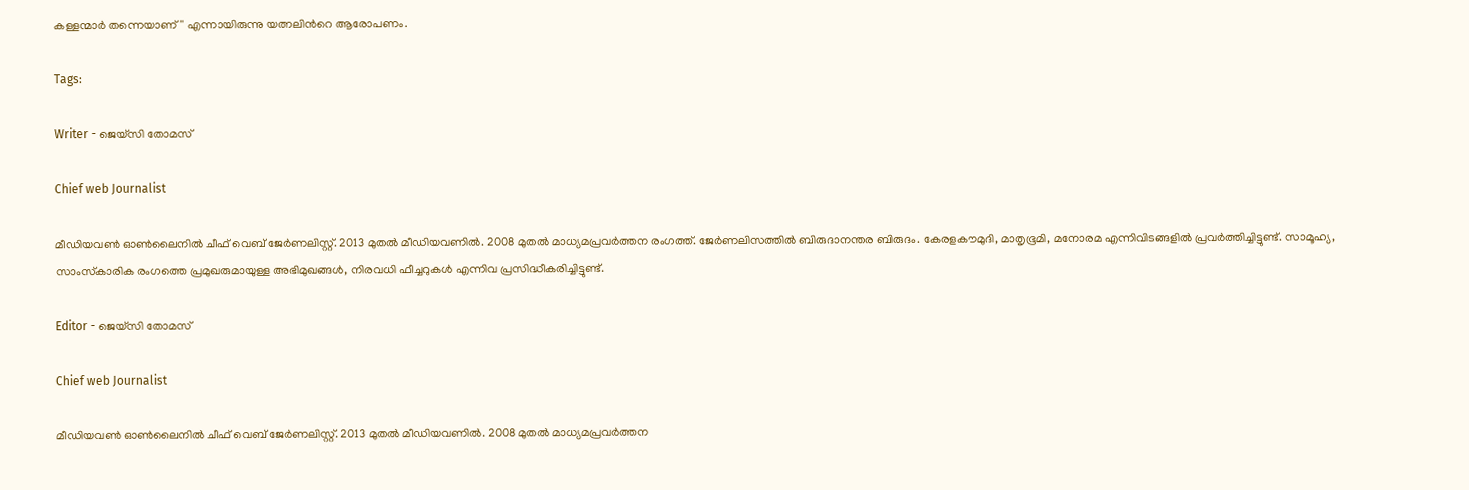കള്ളന്മാർ തന്നെയാണ്'' എന്നായിരുന്നു യത്നലിന്‍റെ ആരോപണം.

Tags:

Writer - ജെയ്സി തോമസ്

Chief web Journalist

മീഡിയവൺ ഓൺലൈനിൽ ചീഫ് വെബ് ജേർണലിസ്റ്റ്. 2013 മുതൽ മീഡിയവണിൽ. 2008 മുതൽ മാധ്യമപ്രവർത്തന രംഗത്ത്. ജേർണലിസത്തിൽ ബിരുദാനന്തര ബിരുദം. കേരളകൗമുദി, മാതൃഭൂമി, മനോരമ എന്നിവിടങ്ങളിൽ പ്രവർത്തിച്ചിട്ടുണ്ട്. സാമൂഹ്യ, സാംസ്‌കാരിക രംഗത്തെ പ്രമുഖരുമായുള്ള അഭിമുഖങ്ങൾ, നിരവധി ഫീച്ചറുകൾ എന്നിവ പ്രസിദ്ധീകരിച്ചിട്ടുണ്ട്.

Editor - ജെയ്സി തോമസ്

Chief web Journalist

മീഡിയവൺ ഓൺലൈനിൽ ചീഫ് വെബ് ജേർണലിസ്റ്റ്. 2013 മുതൽ മീഡിയവണിൽ. 2008 മുതൽ മാധ്യമപ്രവർത്തന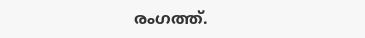രംഗത്ത്.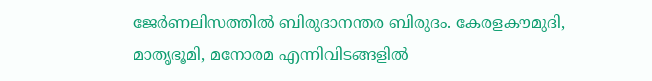ജേർണലിസത്തിൽ ബിരുദാനന്തര ബിരുദം. കേരളകൗമുദി, മാതൃഭൂമി, മനോരമ എന്നിവിടങ്ങളിൽ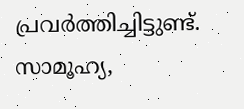പ്രവർത്തിച്ചിട്ടുണ്ട്. സാമൂഹ്യ,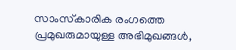സാംസ്‌കാരിക രംഗത്തെ പ്രമുഖരുമായുള്ള അഭിമുഖങ്ങൾ,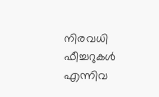നിരവധി ഫീച്ചറുകൾ എന്നിവ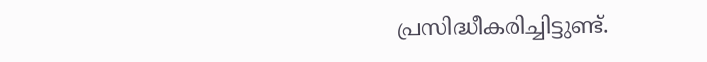പ്രസിദ്ധീകരിച്ചിട്ടുണ്ട്.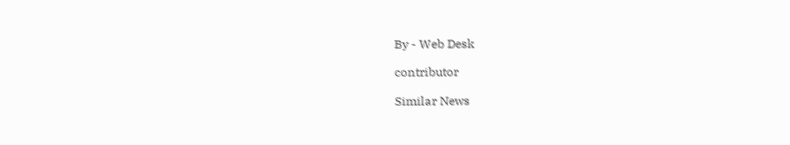By - Web Desk

contributor

Similar News